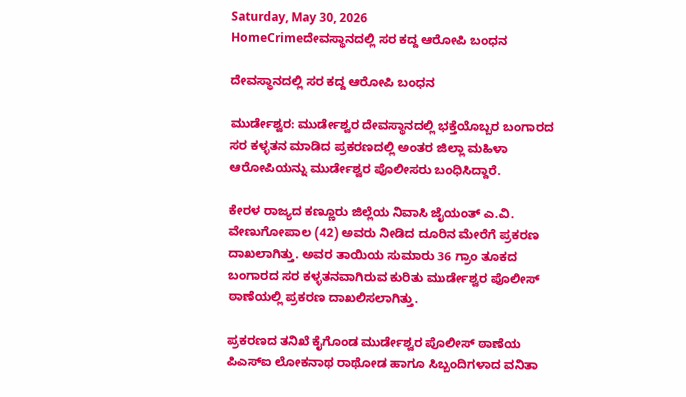Saturday, May 30, 2026
HomeCrimeದೇವಸ್ಥಾನದಲ್ಲಿ ಸರ ಕದ್ದ ಆರೋಪಿ ಬಂಧನ

ದೇವಸ್ಥಾನದಲ್ಲಿ ಸರ ಕದ್ದ ಆರೋಪಿ ಬಂಧನ

ಮುರ್ಡೇಶ್ವರ: ಮುರ್ಡೇಶ್ವರ ದೇವಸ್ಥಾನದಲ್ಲಿ ಭಕ್ತೆಯೊಬ್ಬರ ಬಂಗಾರದ ಸರ ಕಳ್ಳತನ ಮಾಡಿದ ಪ್ರಕರಣದಲ್ಲಿ ಅಂತರ ಜಿಲ್ಲಾ ಮಹಿಳಾ ಆರೋಪಿಯನ್ನು ಮುರ್ಡೇಶ್ವರ ಪೊಲೀಸರು ಬಂಧಿಸಿದ್ದಾರೆ.

ಕೇರಳ ರಾಜ್ಯದ ಕಣ್ಣೂರು ಜಿಲ್ಲೆಯ ನಿವಾಸಿ ಜೈಯಂತ್ ಎ.ವಿ. ವೇಣುಗೋಪಾಲ (42) ಅವರು ನೀಡಿದ ದೂರಿನ ಮೇರೆಗೆ ಪ್ರಕರಣ ದಾಖಲಾಗಿತ್ತು. ಅವರ ತಾಯಿಯ ಸುಮಾರು 36 ಗ್ರಾಂ ತೂಕದ ಬಂಗಾರದ ಸರ ಕಳ್ಳತನವಾಗಿರುವ ಕುರಿತು ಮುರ್ಡೇಶ್ವರ ಪೊಲೀಸ್ ಠಾಣೆಯಲ್ಲಿ ಪ್ರಕರಣ ದಾಖಲಿಸಲಾಗಿತ್ತು.

ಪ್ರಕರಣದ ತನಿಖೆ ಕೈಗೊಂಡ ಮುರ್ಡೇಶ್ವರ ಪೊಲೀಸ್ ಠಾಣೆಯ ಪಿಎಸ್ಐ ಲೋಕನಾಥ ರಾಥೋಡ ಹಾಗೂ ಸಿಬ್ಬಂದಿಗಳಾದ ವನಿತಾ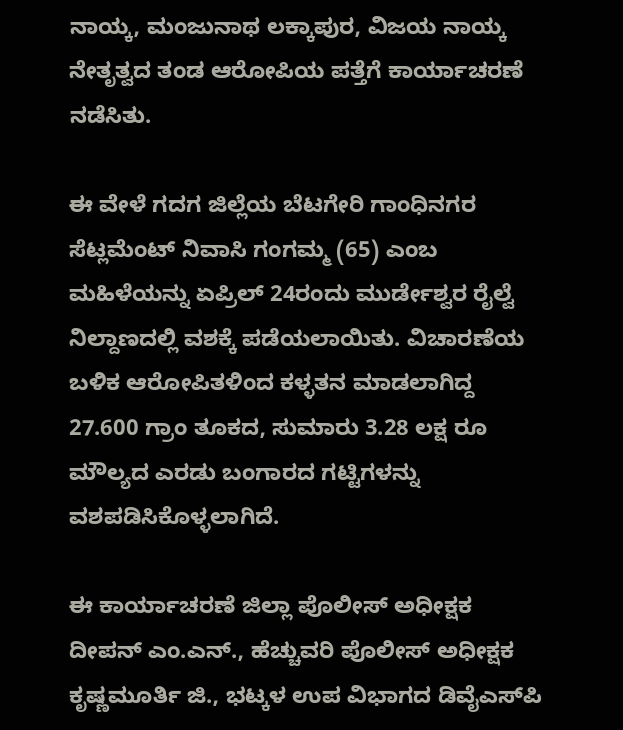ನಾಯ್ಕ, ಮಂಜುನಾಥ ಲಕ್ಕಾಪುರ, ವಿಜಯ ನಾಯ್ಕ ನೇತೃತ್ವದ ತಂಡ ಆರೋಪಿಯ ಪತ್ತೆಗೆ ಕಾರ್ಯಾಚರಣೆ ನಡೆಸಿತು.

ಈ ವೇಳೆ ಗದಗ ಜಿಲ್ಲೆಯ ಬೆಟಗೇರಿ ಗಾಂಧಿನಗರ ಸೆಟ್ಲಮೆಂಟ್ ನಿವಾಸಿ ಗಂಗಮ್ಮ (65) ಎಂಬ ಮಹಿಳೆಯನ್ನು ಏಪ್ರಿಲ್ 24ರಂದು ಮುರ್ಡೇಶ್ವರ ರೈಲ್ವೆ ನಿಲ್ದಾಣದಲ್ಲಿ ವಶಕ್ಕೆ ಪಡೆಯಲಾಯಿತು. ವಿಚಾರಣೆಯ ಬಳಿಕ ಆರೋಪಿತಳಿಂದ ಕಳ್ಳತನ ಮಾಡಲಾಗಿದ್ದ 27.600 ಗ್ರಾಂ ತೂಕದ, ಸುಮಾರು 3.28 ಲಕ್ಷ ರೂ ಮೌಲ್ಯದ ಎರಡು ಬಂಗಾರದ ಗಟ್ಟಿಗಳನ್ನು ವಶಪಡಿಸಿಕೊಳ್ಳಲಾಗಿದೆ.

ಈ ಕಾರ್ಯಾಚರಣೆ ಜಿಲ್ಲಾ ಪೊಲೀಸ್ ಅಧೀಕ್ಷಕ ದೀಪನ್ ಎಂ.ಎನ್., ಹೆಚ್ಚುವರಿ ಪೊಲೀಸ್ ಅಧೀಕ್ಷಕ ಕೃಷ್ಣಮೂರ್ತಿ ಜಿ., ಭಟ್ಕಳ ಉಪ ವಿಭಾಗದ ಡಿವೈಎಸ್‌ಪಿ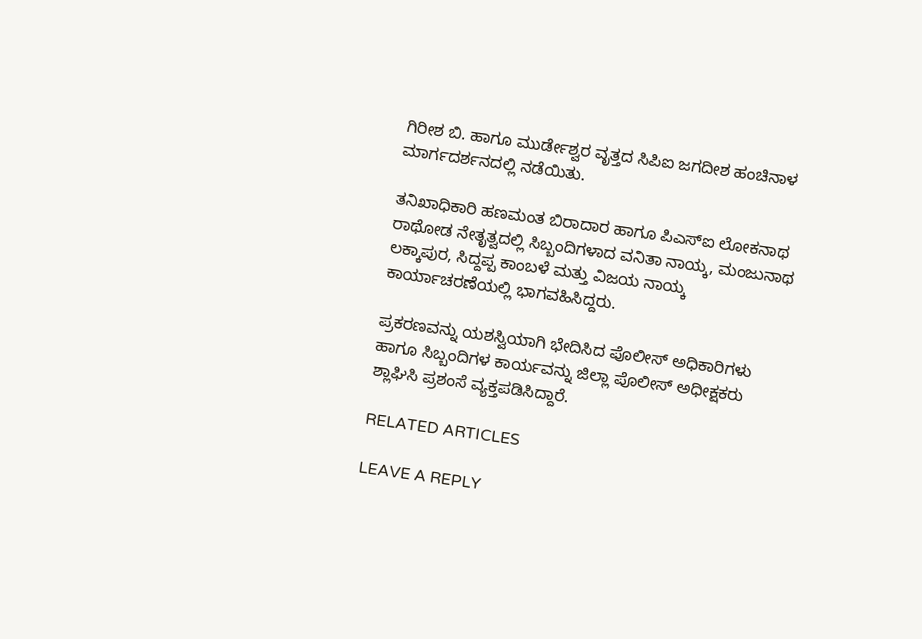ಗಿರೀಶ ಬಿ. ಹಾಗೂ ಮುರ್ಡೇಶ್ವರ ವೃತ್ತದ ಸಿಪಿಐ ಜಗದೀಶ ಹಂಚಿನಾಳ ಮಾರ್ಗದರ್ಶನದಲ್ಲಿ ನಡೆಯಿತು.

ತನಿಖಾಧಿಕಾರಿ ಹಣಮಂತ ಬಿರಾದಾರ ಹಾಗೂ ಪಿಎಸ್ಐ ಲೋಕನಾಥ ರಾಥೋಡ ನೇತೃತ್ವದಲ್ಲಿ ಸಿಬ್ಬಂದಿಗಳಾದ ವನಿತಾ ನಾಯ್ಕ, ಮಂಜುನಾಥ ಲಕ್ಕಾಪುರ, ಸಿದ್ದಪ್ಪ ಕಾಂಬಳೆ ಮತ್ತು ವಿಜಯ ನಾಯ್ಕ ಕಾರ್ಯಾಚರಣೆಯಲ್ಲಿ ಭಾಗವಹಿಸಿದ್ದರು.

ಪ್ರಕರಣವನ್ನು ಯಶಸ್ವಿಯಾಗಿ ಭೇದಿಸಿದ ಪೊಲೀಸ್ ಅಧಿಕಾರಿಗಳು ಹಾಗೂ ಸಿಬ್ಬಂದಿಗಳ ಕಾರ್ಯವನ್ನು ಜಿಲ್ಲಾ ಪೊಲೀಸ್ ಅಧೀಕ್ಷಕರು ಶ್ಲಾಘಿಸಿ ಪ್ರಶಂಸೆ ವ್ಯಕ್ತಪಡಿಸಿದ್ದಾರೆ.

RELATED ARTICLES

LEAVE A REPLY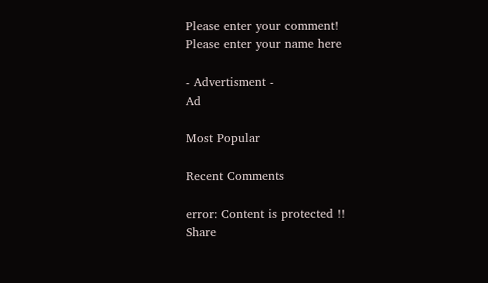Please enter your comment!
Please enter your name here

- Advertisment -
Ad

Most Popular

Recent Comments

error: Content is protected !!
Share